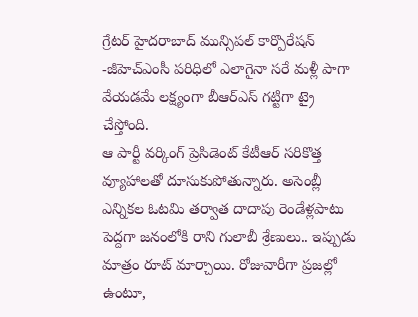గ్రేటర్ హైదరాబాద్ మున్సిపల్ కార్పొరేషన్ -జీహెచ్ఎంసీ పరిధిలో ఎలాగైనా సరే మళ్లీ పాగా వేయడమే లక్ష్యంగా బీఆర్ఎస్ గట్టిగా ట్రై చేస్తోంది.
ఆ పార్టీ వర్కింగ్ ప్రెసిడెంట్ కేటీఆర్ సరికొత్త వ్యూహాలతో దూసుకుపోతున్నారు. అసెంబ్లీ ఎన్నికల ఓటమి తర్వాత దాదాపు రెండేళ్లపాటు పెద్దగా జనంలోకి రాని గులాబీ శ్రేణులు.. ఇప్పుడు మాత్రం రూట్ మార్చాయి. రోజువారీగా ప్రజల్లో ఉంటూ,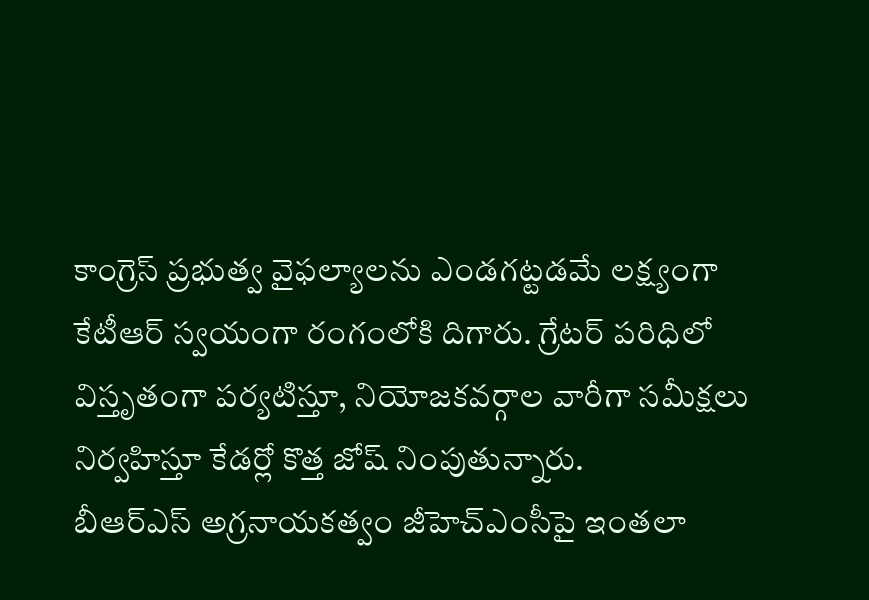కాంగ్రెస్ ప్రభుత్వ వైఫల్యాలను ఎండగట్టడమే లక్ష్యంగా కేటీఆర్ స్వయంగా రంగంలోకి దిగారు. గ్రేటర్ పరిధిలో విస్తృతంగా పర్యటిస్తూ, నియోజకవర్గాల వారీగా సమీక్షలు నిర్వహిస్తూ కేడర్లో కొత్త జోష్ నింపుతున్నారు.
బీఆర్ఎస్ అగ్రనాయకత్వం జీహెచ్ఎంసీపై ఇంతలా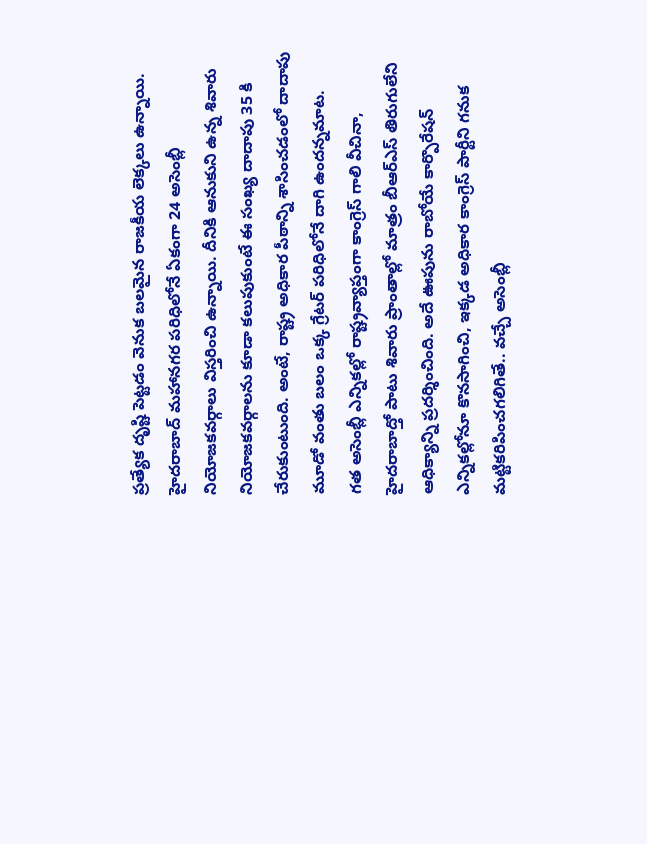ప్రత్యేక దృష్టి పెట్టడం వెనుక బలమైన రాజకీయ లెక్కలు ఉన్నాయి. హైదరాబాద్ మహానగర పరిధిలోనే ఏకంగా 24 అసెంబ్లీ నియోజకవర్గాలు విస్తరించి ఉన్నాయి. దీనికి ఆనుకుని ఉన్న శివారు నియోజకవర్గాలను కూడా కలుపుకుంటే ఈ సంఖ్య దాదాపు 35 కి చేరుకుంటుంది. అంటే, రాష్ట్ర అధికార పీఠాన్ని శాసించడంలో దాదాపు మూడో వంతు బలం ఒక్క గ్రేటర్ పరిధిలోనే దాగి ఉందన్నమాట.
గత అసెంబ్లీ ఎన్నికల్లో రాష్ట్రవ్యాప్తంగా కాంగ్రెస్ గాలి వీచినా, హైదరాబాద్తో పాటు శివారు ప్రాంతాల్లో మాత్రం బీఆర్ఎస్ తిరుగులేని ఆధిక్యాన్ని ప్రదర్శించింది. అదే ఊపును రాబోయే కార్పొరేషన్ ఎన్నికల్లోనూ కొనసాగించి, ఇక్కడ అధికార కాంగ్రెస్ పార్టీని గనుక మట్టికరిపించగలిగితే.. వచ్చే అసెంబ్లీ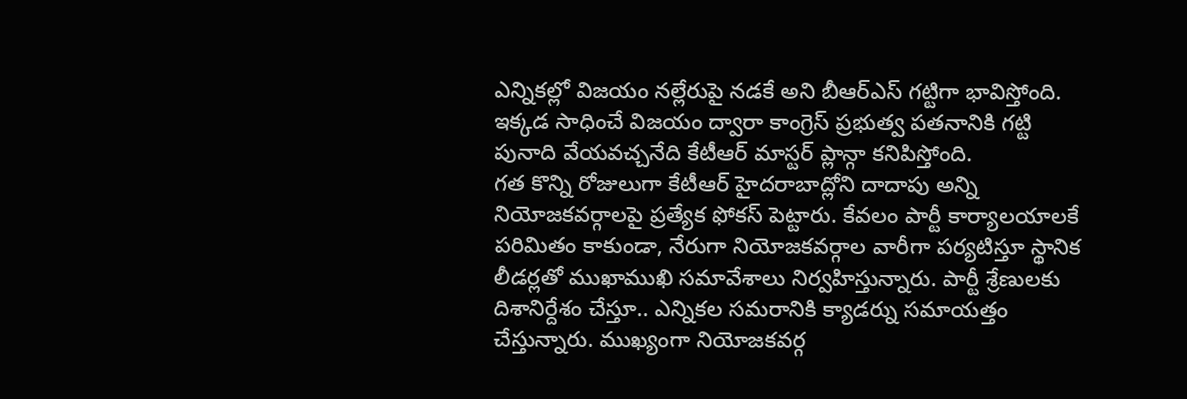ఎన్నికల్లో విజయం నల్లేరుపై నడకే అని బీఆర్ఎస్ గట్టిగా భావిస్తోంది. ఇక్కడ సాధించే విజయం ద్వారా కాంగ్రెస్ ప్రభుత్వ పతనానికి గట్టి పునాది వేయవచ్చనేది కేటీఆర్ మాస్టర్ ప్లాన్గా కనిపిస్తోంది.
గత కొన్ని రోజులుగా కేటీఆర్ హైదరాబాద్లోని దాదాపు అన్ని నియోజకవర్గాలపై ప్రత్యేక ఫోకస్ పెట్టారు. కేవలం పార్టీ కార్యాలయాలకే పరిమితం కాకుండా, నేరుగా నియోజకవర్గాల వారీగా పర్యటిస్తూ స్థానిక లీడర్లతో ముఖాముఖి సమావేశాలు నిర్వహిస్తున్నారు. పార్టీ శ్రేణులకు దిశానిర్దేశం చేస్తూ.. ఎన్నికల సమరానికి క్యాడర్ను సమాయత్తం చేస్తున్నారు. ముఖ్యంగా నియోజకవర్గ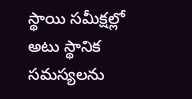స్థాయి సమీక్షల్లో అటు స్థానిక సమస్యలను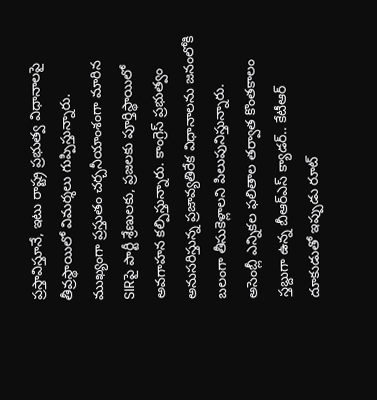ప్రస్తావిస్తూనే, ఇటు రాష్ట్ర ప్రభుత్వ విధానాలపై తీవ్రస్థాయిలో విమర్శలు గుప్పిస్తున్నారు.
ముఖ్యంగా ప్రస్తుతం చర్చనీయాంశంగా మారిన SIRపై పార్టీ శ్రేణులకు, ప్రజలకు పూర్తిస్థాయిలో అవగాహన కల్పిస్తున్నారు. కాంగ్రెస్ ప్రభుత్వం అనుసరిస్తున్న ప్రజావ్యతిరేక విధానాలను జనంలోకి బలంగా తీసుకెళ్లాలని పిలుపునిస్తున్నారు.
అసెంబ్లీ ఎన్నికల ఫలితాల తర్వాత కొంతకాలం స్తబ్దుగా ఉన్న బీఆర్ఎస్ క్యాడర్.. కేటీఆర్ దూకుడుతో ఇప్పుడు రూట్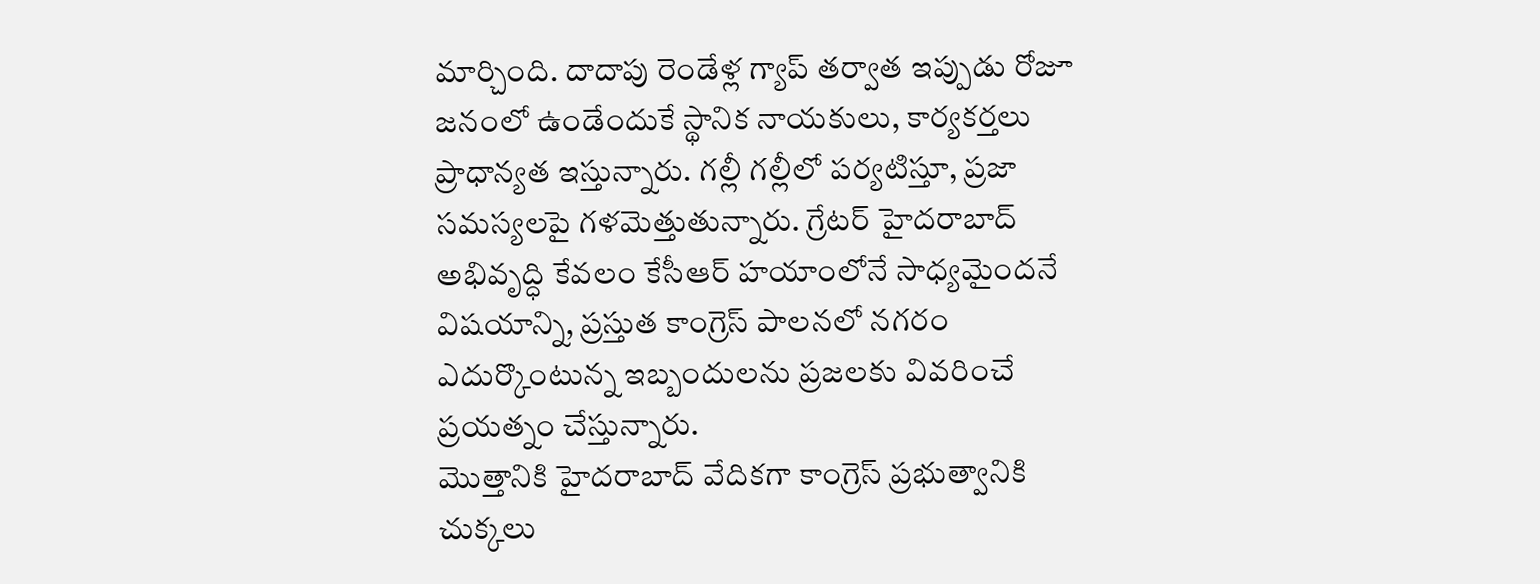మార్చింది. దాదాపు రెండేళ్ల గ్యాప్ తర్వాత ఇప్పుడు రోజూ జనంలో ఉండేందుకే స్థానిక నాయకులు, కార్యకర్తలు ప్రాధాన్యత ఇస్తున్నారు. గల్లీ గల్లీలో పర్యటిస్తూ, ప్రజా సమస్యలపై గళమెత్తుతున్నారు. గ్రేటర్ హైదరాబాద్ అభివృద్ధి కేవలం కేసీఆర్ హయాంలోనే సాధ్యమైందనే విషయాన్ని, ప్రస్తుత కాంగ్రెస్ పాలనలో నగరం ఎదుర్కొంటున్న ఇబ్బందులను ప్రజలకు వివరించే ప్రయత్నం చేస్తున్నారు.
మొత్తానికి హైదరాబాద్ వేదికగా కాంగ్రెస్ ప్రభుత్వానికి చుక్కలు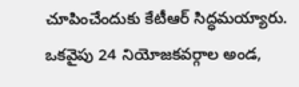చూపించేందుకు కేటీఆర్ సిద్ధమయ్యారు. ఒకవైపు 24 నియోజకవర్గాల అండ,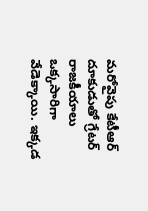మరోవైపు కేటీఆర్ దూకుడుతో గ్రేటర్ రాజకీయాలు ఒక్కసారిగా వేడెక్కాయి. ఇక్కడ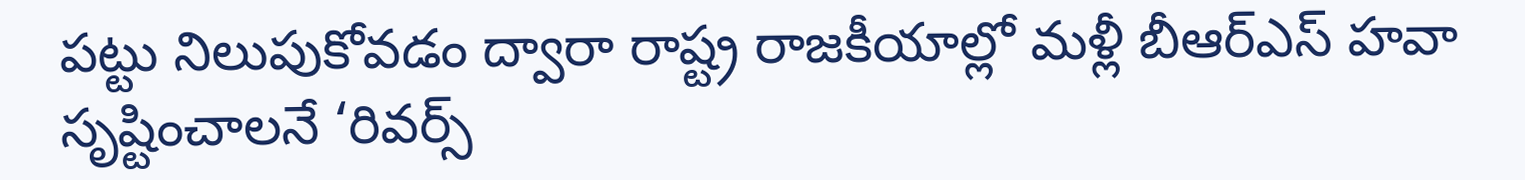పట్టు నిలుపుకోవడం ద్వారా రాష్ట్ర రాజకీయాల్లో మళ్లీ బీఆర్ఎస్ హవా సృష్టించాలనే ‘రివర్స్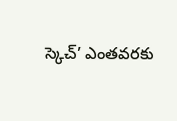స్కెచ్’ ఎంతవరకు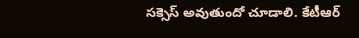సక్సెస్ అవుతుందో చూడాలి. కేటీఆర్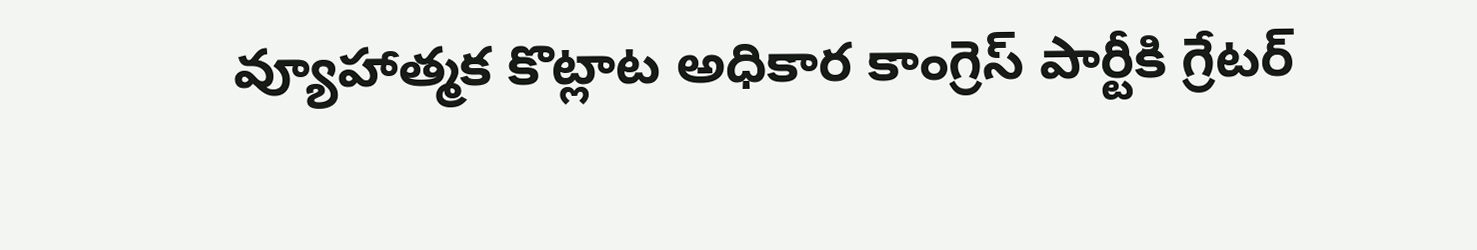వ్యూహాత్మక కొట్లాట అధికార కాంగ్రెస్ పార్టీకి గ్రేటర్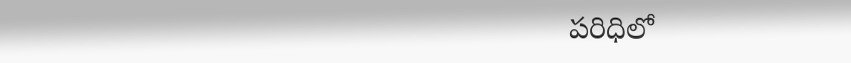పరిధిలో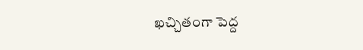ఖచ్చితంగా పెద్ద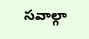సవాల్గా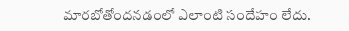మారబోతోందనడంలో ఎలాంటి సందేహం లేదు.